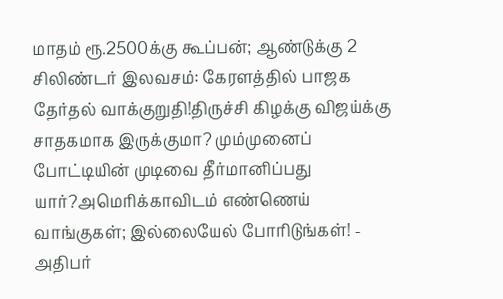மாதம் ரூ.2500க்கு கூப்பன்; ஆண்டுக்கு 2 சிலிண்டர் இலவசம்: கேரளத்தில் பாஜக தேர்தல் வாக்குறுதி!திருச்சி கிழக்கு விஜய்க்கு சாதகமாக இருக்குமா? மும்முனைப் போட்டியின் முடிவை தீர்மானிப்பது யார்?அமெரிக்காவிடம் எண்ணெய் வாங்குகள்; இல்லையேல் போரிடுங்கள்! - அதிபர்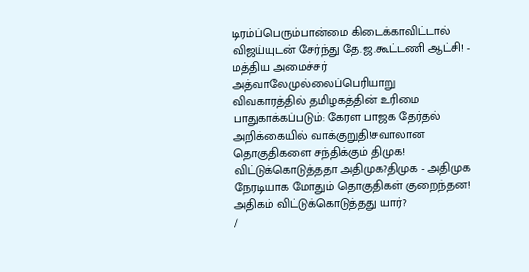டிரம்ப்பெரும்பான்மை கிடைக்காவிட்டால் விஜய்யுடன் சேர்ந்து தே.ஜ.கூட்டணி ஆட்சி! - மத்திய அமைச்சர் அத்வாலேமுல்லைப்பெரியாறு விவகாரத்தில் தமிழகத்தின் உரிமை பாதுகாக்கப்படும்: கேரள பாஜக தேர்தல் அறிக்கையில் வாக்குறுதி!சவாலான தொகுதிகளை சந்திக்கும் திமுக! விட்டுக்கொடுத்ததா அதிமுக?திமுக - அதிமுக நேரடியாக மோதும் தொகுதிகள் குறைந்தன! அதிகம் விட்டுக்கொடுத்தது யார்?
/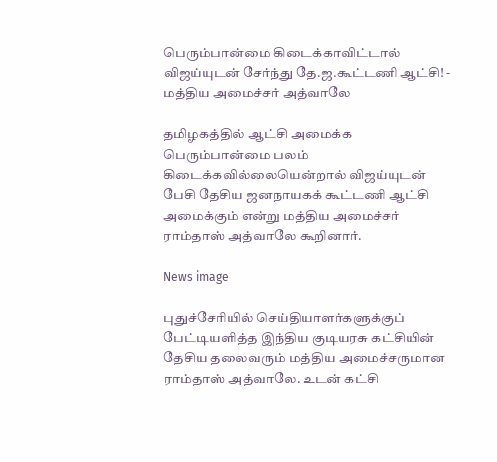பெரும்பான்மை கிடைக்காவிட்டால் விஜய்யுடன் சேர்ந்து தே.ஜ.கூட்டணி ஆட்சி! - மத்திய அமைச்சர் அத்வாலே

தமிழகத்தில் ஆட்சி அமைக்க பெரும்பான்மை பலம் கிடைக்கவில்லையென்றால் விஜய்யுடன் பேசி தேசிய ஜனநாயகக் கூட்டணி ஆட்சி அமைக்கும் என்று மத்திய அமைச்சர் ராம்தாஸ் அத்வாலே கூறினார்.

News image

புதுச்சேரியில் செய்தியாளர்களுக்குப் பேட்டியளித்த இந்திய குடியரசு கட்சியின் தேசிய தலைவரும் மத்திய அமைச்சருமான ராம்தாஸ் அத்வாலே. உடன் கட்சி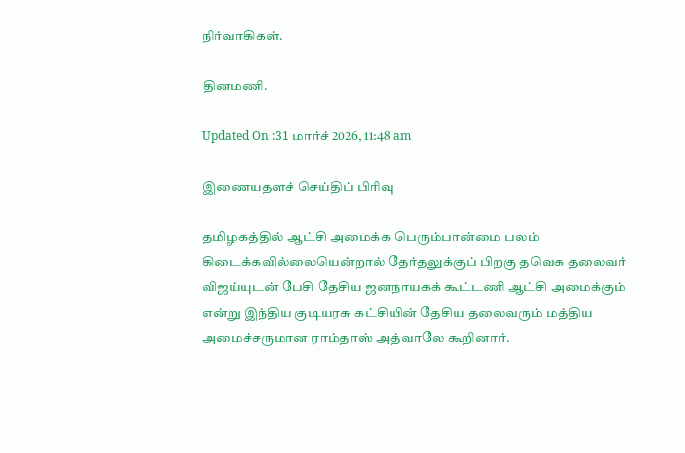நிர்வாகிகள்.

தினமணி.

Updated On :31 மார்ச் 2026, 11:48 am

இணையதளச் செய்திப் பிரிவு

தமிழகத்தில் ஆட்சி அமைக்க பெரும்பான்மை பலம் கிடைக்கவில்லையென்றால் தேர்தலுக்குப் பிறகு தவெக தலைவர் விஜய்யுடன் பேசி தேசிய ஜனநாயகக் கூட்டணி ஆட்சி அமைக்கும் என்று இந்திய குடியரசு கட்சியின் தேசிய தலைவரும் மத்திய அமைச்சருமான ராம்தாஸ் அத்வாலே கூறினார்.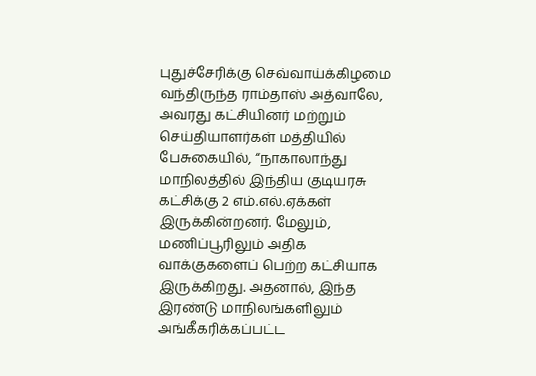புதுச்சேரிக்கு செவ்வாய்க்கிழமை வந்திருந்த ராம்தாஸ் அத்வாலே, அவரது கட்சியினர் மற்றும் செய்தியாளர்கள் மத்தியில் பேசுகையில், “நாகாலாந்து மாநிலத்தில் இந்திய குடியரசு கட்சிக்கு 2 எம்.எல்.ஏக்கள் இருக்கின்றனர். மேலும், மணிப்பூரிலும் அதிக வாக்குகளைப் பெற்ற கட்சியாக இருக்கிறது. அதனால், இந்த இரண்டு மாநிலங்களிலும் அங்கீகரிக்கப்பட்ட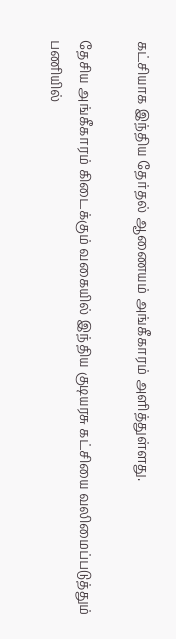கட்சியாக இந்திய தேர்தல் ஆணையம் அங்கீகாரம் அளித்துள்ளது.

தேசிய அங்கீகாரம் கிடைக்கும் வகையில் இந்திய குடியரசு கட்சியை வலிமைப்படுத்தும் பணியில்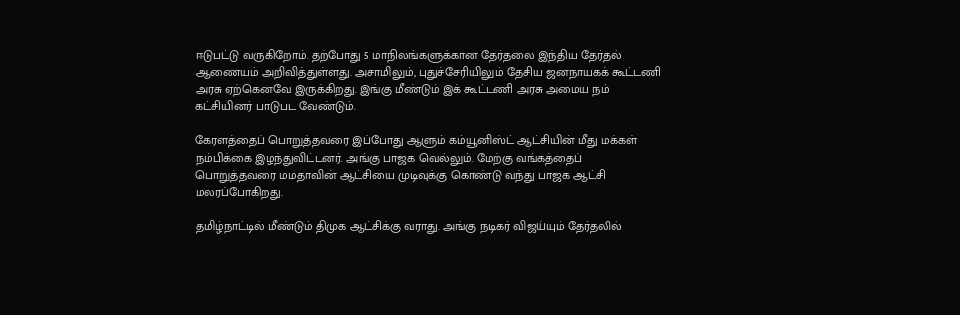ஈடுபட்டு வருகிறோம். தற்போது 5 மாநிலங்களுக்கான தேர்தலை இந்திய தேர்தல் ஆணையம் அறிவித்துள்ளது. அசாமிலும், புதுச்சேரியிலும் தேசிய ஜனநாயகக் கூட்டணி அரசு ஏற்கெனவே இருக்கிறது. இங்கு மீண்டும் இக் கூட்டணி அரசு அமைய நம் கட்சியினர் பாடுபட வேண்டும்.

கேரளத்தைப் பொறுத்தவரை இப்போது ஆளும் கம்யூனிஸ்ட் ஆட்சியின் மீது மக்கள் நம்பிக்கை இழந்துவிட்டனர். அங்கு பாஜக வெல்லும். மேற்கு வங்கத்தைப் பொறுத்தவரை மமதாவின் ஆட்சியை முடிவுக்கு கொண்டு வந்து பாஜக ஆட்சி மலரப்போகிறது.

தமிழ்நாட்டில் மீண்டும் திமுக ஆட்சிக்கு வராது. அங்கு நடிகர் விஜய்யும் தேர்தலில்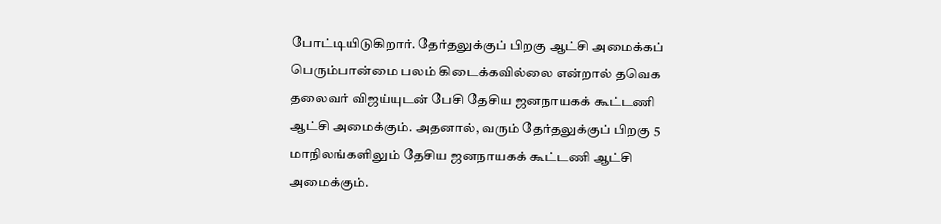போட்டியிடுகிறார். தேர்தலுக்குப் பிறகு ஆட்சி அமைக்கப் பெரும்பான்மை பலம் கிடைக்கவில்லை என்றால் தவெக தலைவர் விஜய்யுடன் பேசி தேசிய ஜனநாயகக் கூட்டணி ஆட்சி அமைக்கும். அதனால், வரும் தேர்தலுக்குப் பிறகு 5 மாநிலங்களிலும் தேசிய ஜனநாயகக் கூட்டணி ஆட்சி அமைக்கும்.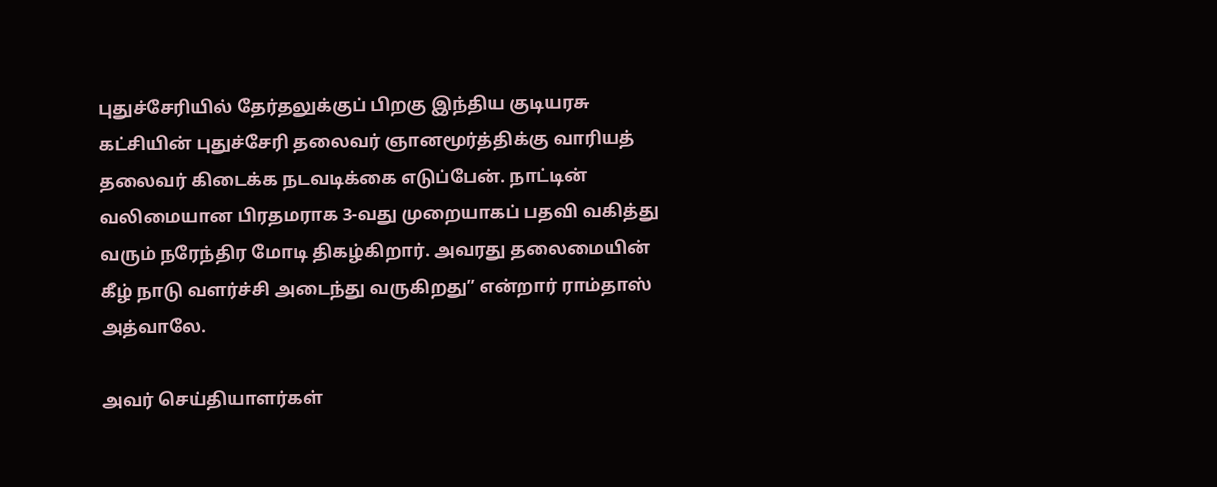புதுச்சேரியில் தேர்தலுக்குப் பிறகு இந்திய குடியரசு கட்சியின் புதுச்சேரி தலைவர் ஞானமூர்த்திக்கு வாரியத் தலைவர் கிடைக்க நடவடிக்கை எடுப்பேன். நாட்டின் வலிமையான பிரதமராக 3-வது முறையாகப் பதவி வகித்து வரும் நரேந்திர மோடி திகழ்கிறார். அவரது தலைமையின் கீழ் நாடு வளர்ச்சி அடைந்து வருகிறது” என்றார் ராம்தாஸ் அத்வாலே.

அவர் செய்தியாளர்கள்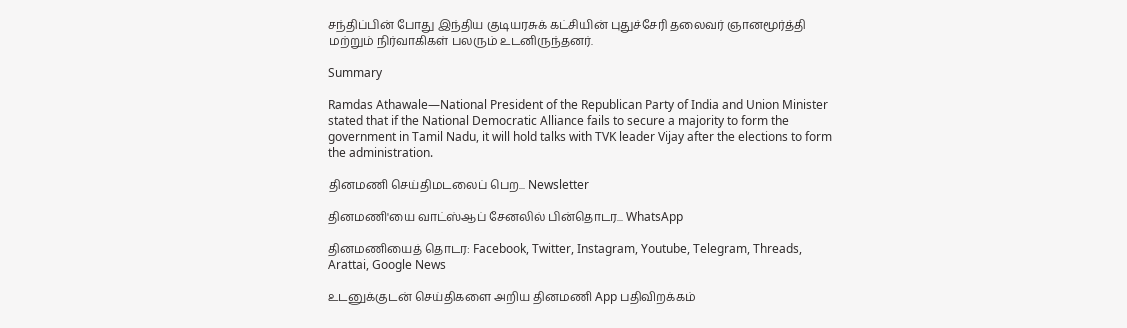சந்திப்பின் போது இந்திய குடியரசுக் கட்சியின் புதுச்சேரி தலைவர் ஞானமூர்த்தி மற்றும் நிர்வாகிகள் பலரும் உடனிருந்தனர்.

Summary

Ramdas Athawale—National President of the Republican Party of India and Union Minister stated that if the National Democratic Alliance fails to secure a majority to form the government in Tamil Nadu, it will hold talks with TVK leader Vijay after the elections to form the administration.

தினமணி செய்திமடலைப் பெற... Newsletter

தினமணி'யை வாட்ஸ்ஆப் சேனலில் பின்தொடர... WhatsApp

தினமணியைத் தொடர: Facebook, Twitter, Instagram, Youtube, Telegram, Threads, Arattai, Google News

உடனுக்குடன் செய்திகளை அறிய தினமணி App பதிவிறக்கம்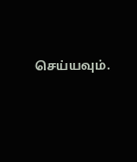செய்யவும்.